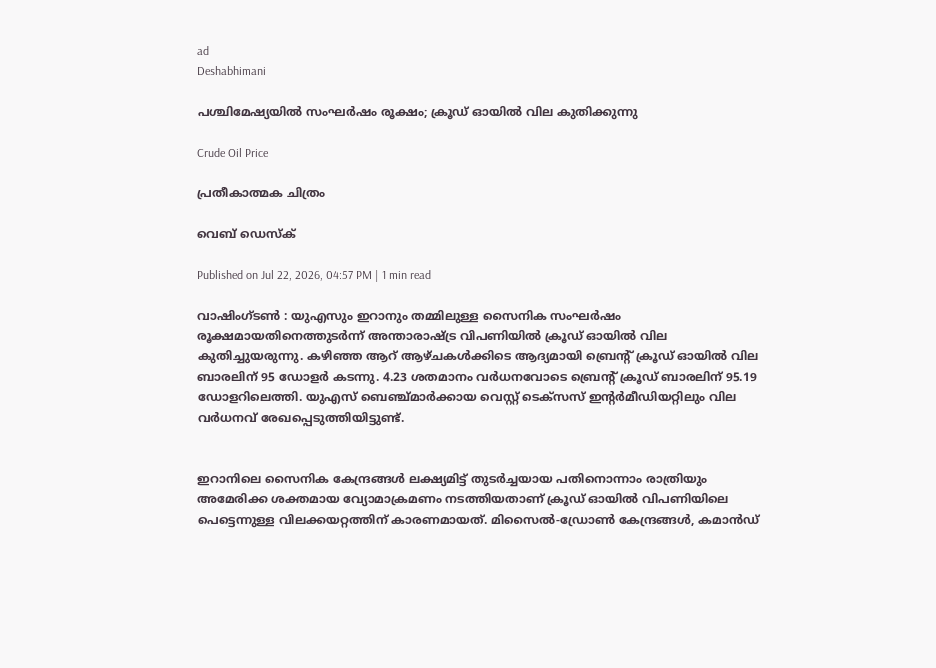ad
Deshabhimani

പശ്ചിമേഷ്യയിൽ സംഘർഷം രൂക്ഷം; ക്രൂഡ് ഓയിൽ വില കുതിക്കുന്നു

Crude Oil Price

പ്രതീകാത്മക ചിത്രം

വെബ് ഡെസ്ക്

Published on Jul 22, 2026, 04:57 PM | 1 min read

വാഷിംഗ്ടൺ : യുഎസും ഇറാനും തമ്മിലുള്ള സൈനിക സംഘർഷം രൂക്ഷമായതിനെത്തുടർന്ന് അന്താരാഷ്ട്ര വിപണിയിൽ ക്രൂഡ് ഓയിൽ വില കുതിച്ചുയരുന്നു. കഴിഞ്ഞ ആറ് ആഴ്ചകൾക്കിടെ ആദ്യമായി ബ്രെന്റ് ക്രൂഡ് ഓയിൽ വില ബാരലിന് 95 ഡോളർ കടന്നു. 4.23 ശതമാനം വർധനവോടെ ബ്രെന്റ് ക്രൂഡ് ബാരലിന് 95.19 ഡോളറിലെത്തി. യുഎസ് ബെഞ്ച്മാർക്കായ വെസ്റ്റ് ടെക്സസ് ഇന്റർമീഡിയറ്റിലും വില വർധനവ് രേഖപ്പെടുത്തിയിട്ടുണ്ട്.


ഇറാനിലെ സൈനിക കേന്ദ്രങ്ങൾ ലക്ഷ്യമിട്ട് തുടർച്ചയായ പതിനൊന്നാം രാത്രിയും അമേരിക്ക ശക്തമായ വ്യോമാക്രമണം നടത്തിയതാണ് ക്രൂഡ് ഓയിൽ വിപണിയിലെ പെട്ടെന്നുള്ള വിലക്കയറ്റത്തിന് കാരണമായത്. മിസൈൽ-ഡ്രോൺ കേന്ദ്രങ്ങൾ, കമാൻഡ്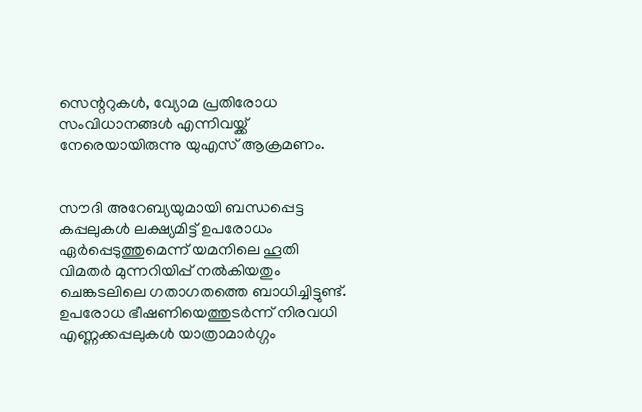സെന്ററുകൾ, വ്യോമ പ്രതിരോധ സംവിധാനങ്ങൾ എന്നിവയ്ക്ക് നേരെയായിരുന്നു യുഎസ് ആക്രമണം.


സൗദി അറേബ്യയുമായി ബന്ധപ്പെട്ട കപ്പലുകൾ ലക്ഷ്യമിട്ട് ഉപരോധം ഏർപ്പെടുത്തുമെന്ന് യമനിലെ ഹൂതി വിമതർ മുന്നറിയിപ്പ് നൽകിയതും ചെങ്കടലിലെ ഗതാഗതത്തെ ബാധിച്ചിട്ടുണ്ട്. ഉപരോധ ഭീഷണിയെത്തുടർന്ന് നിരവധി എണ്ണക്കപ്പലുകൾ യാത്രാമാർഗ്ഗം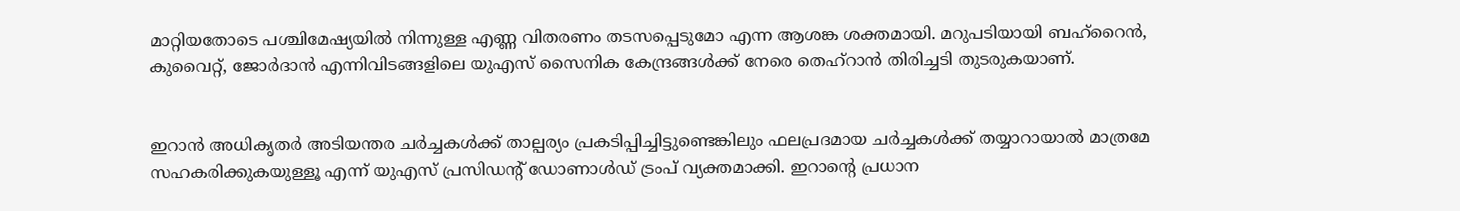മാറ്റിയതോടെ പശ്ചിമേഷ്യയിൽ നിന്നുള്ള എണ്ണ വിതരണം തടസപ്പെടുമോ എന്ന ആശങ്ക ശക്തമായി. മറുപടിയായി ബഹ്‌റൈൻ, കുവൈറ്റ്, ജോർദാൻ എന്നിവിടങ്ങളിലെ യുഎസ് സൈനിക കേന്ദ്രങ്ങൾക്ക് നേരെ തെഹ്‌റാൻ തിരിച്ചടി തുടരുകയാണ്.


ഇറാൻ അധികൃതർ അടിയന്തര ചർച്ചകൾക്ക് താല്പര്യം പ്രകടിപ്പിച്ചിട്ടുണ്ടെങ്കിലും ഫലപ്രദമായ ചർച്ചകൾക്ക് തയ്യാറായാൽ മാത്രമേ സഹകരിക്കുകയുള്ളൂ എന്ന് യുഎസ് പ്രസിഡന്റ് ഡോണാൾഡ്‌ ട്രംപ് വ്യക്തമാക്കി. ഇറാന്റെ പ്രധാന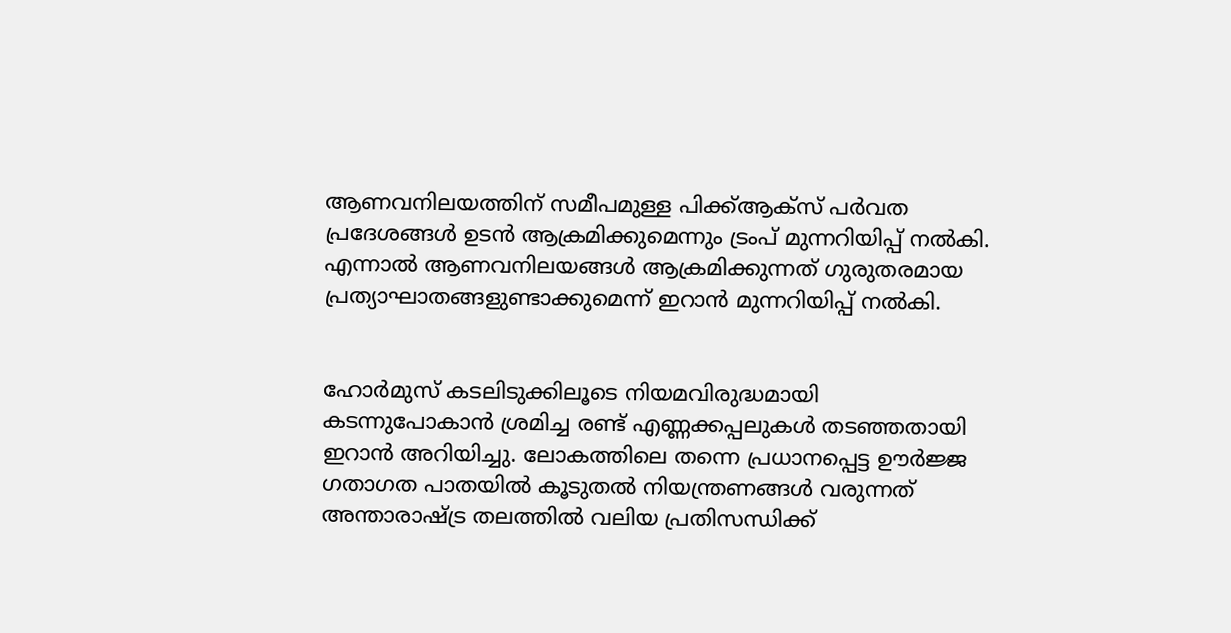ആണവനിലയത്തിന് സമീപമുള്ള പിക്ക്ആക്സ് പർവത പ്രദേശങ്ങൾ ഉടൻ ആക്രമിക്കുമെന്നും ട്രംപ് മുന്നറിയിപ്പ് നൽകി. എന്നാൽ ആണവനിലയങ്ങൾ ആക്രമിക്കുന്നത് ഗുരുതരമായ പ്രത്യാഘാതങ്ങളുണ്ടാക്കുമെന്ന് ഇറാൻ മുന്നറിയിപ്പ് നൽകി.


ഹോർമുസ് കടലിടുക്കിലൂടെ നിയമവിരുദ്ധമായി കടന്നുപോകാൻ ശ്രമിച്ച രണ്ട് എണ്ണക്കപ്പലുകൾ തടഞ്ഞതായി ഇറാൻ അറിയിച്ചു. ലോകത്തിലെ തന്നെ പ്രധാനപ്പെട്ട ഊർജ്ജ ഗതാഗത പാതയിൽ കൂടുതൽ നിയന്ത്രണങ്ങൾ വരുന്നത് അന്താരാഷ്ട്ര തലത്തിൽ വലിയ പ്രതിസന്ധിക്ക്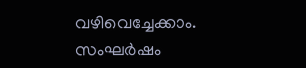വഴിവെച്ചേക്കാം. സംഘർഷം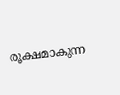രൂക്ഷമാകുന്ന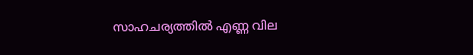സാഹചര്യത്തിൽ എണ്ണ വില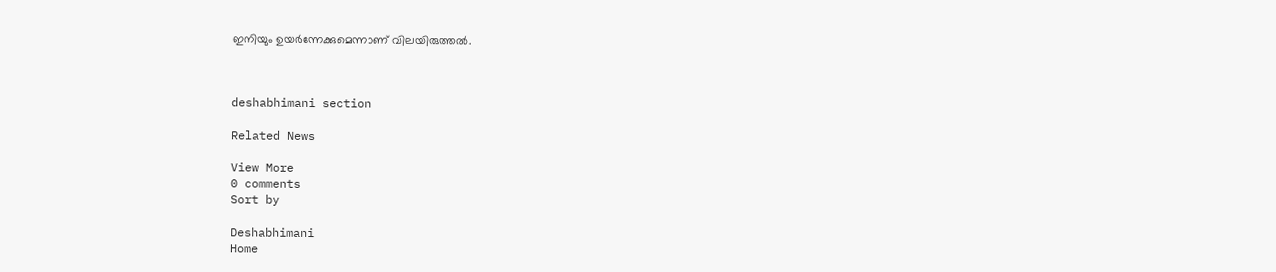ഇനിയും ഉയർന്നേക്കുമെന്നാണ് വിലയിരുത്തൽ.



deshabhimani section

Related News

View More
0 comments
Sort by

Deshabhimani
Home